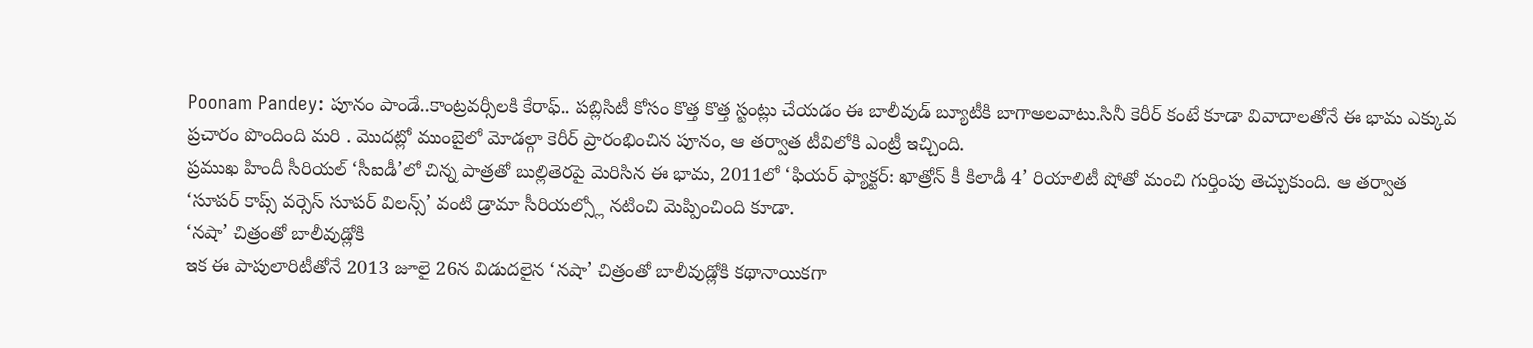Poonam Pandey: పూనం పాండే..కాంట్రవర్సీలకి కేరాఫ్.. పబ్లిసిటీ కోసం కొత్త కొత్త స్టంట్లు చేయడం ఈ బాలీవుడ్ బ్యూటీకి బాగాఅలవాటు.సినీ కెరీర్ కంటే కూడా వివాదాలతోనే ఈ భామ ఎక్కువ ప్రచారం పొందింది మరి . మొదట్లో ముంబైలో మోడల్గా కెరీర్ ప్రారంభించిన పూనం, ఆ తర్వాత టీవిలోకి ఎంట్రీ ఇచ్చింది.
ప్రముఖ హిందీ సీరియల్ ‘సీఐడీ’లో చిన్న పాత్రతో బుల్లితెరపై మెరిసిన ఈ భామ, 2011లో ‘ఫియర్ ఫ్యాక్టర్: ఖాత్రోన్ కీ కిలాడీ 4’ రియాలిటీ షోతో మంచి గుర్తింపు తెచ్చుకుంది. ఆ తర్వాత ‘సూపర్ కాప్స్ వర్సెస్ సూపర్ విలన్స్’ వంటి డ్రామా సీరియల్స్లో నటించి మెప్పించింది కూడా.
‘నషా’ చిత్రంతో బాలీవుడ్లోకి
ఇక ఈ పాపులారిటీతోనే 2013 జూలై 26న విడుదలైన ‘నషా’ చిత్రంతో బాలీవుడ్లోకి కథానాయికగా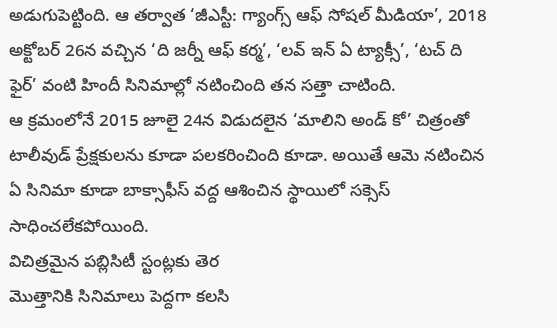అడుగుపెట్టింది. ఆ తర్వాత ‘జీఎస్టీ: గ్యాంగ్స్ ఆఫ్ సోషల్ మీడియా’, 2018 అక్టోబర్ 26న వచ్చిన ‘ది జర్నీ ఆఫ్ కర్మ’, ‘లవ్ ఇన్ ఏ ట్యాక్సీ’, ‘టచ్ ది ఫైర్’ వంటి హిందీ సినిమాల్లో నటించింది తన సత్తా చాటింది.
ఆ క్రమంలోనే 2015 జూలై 24న విడుదలైన ‘మాలిని అండ్ కో’ చిత్రంతో టాలీవుడ్ ప్రేక్షకులను కూడా పలకరించింది కూడా. అయితే ఆమె నటించిన ఏ సినిమా కూడా బాక్సాఫీస్ వద్ద ఆశించిన స్థాయిలో సక్సెస్ సాధించలేకపోయింది.
విచిత్రమైన పబ్లిసిటీ స్టంట్లకు తెర
మొత్తానికి సినిమాలు పెద్దగా కలసి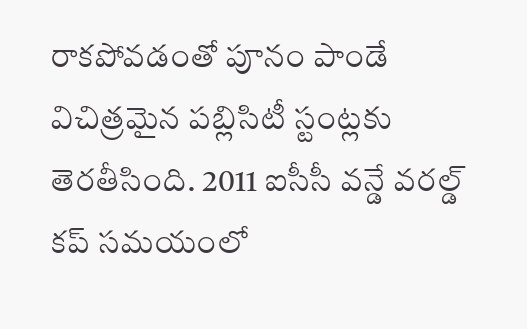రాకపోవడంతో పూనం పాండే విచిత్రమైన పబ్లిసిటీ స్టంట్లకు తెరతీసింది. 2011 ఐసీసీ వన్డే వరల్డ్ కప్ సమయంలో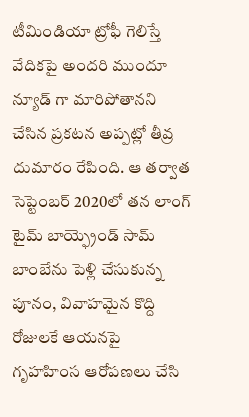టీమిండియా ట్రోఫీ గెలిస్తే వేదికపై అందరి ముందూ న్యూడ్ గా మారిపోతానని చేసిన ప్రకటన అప్పట్లో తీవ్ర దుమారం రేపింది. ఆ తర్వాత సెప్టెంబర్ 2020లో తన లాంగ్ టైమ్ బాయ్ఫ్రెండ్ సామ్ బాంబేను పెళ్లి చేసుకున్న పూనం, వివాహమైన కొద్ది రోజులకే ఆయనపై గృహహింస ఆరోపణలు చేసి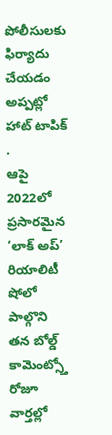పోలీసులకు ఫిర్యాదు చేయడం అప్పట్లో హాట్ టాపిక్ .
ఆపై 2022లో ప్రసారమైన ‘లాక్ అప్’ రియాలిటీ షోలో పాల్గొని తన బోల్డ్ కామెంట్స్తో రోజూ వార్తల్లో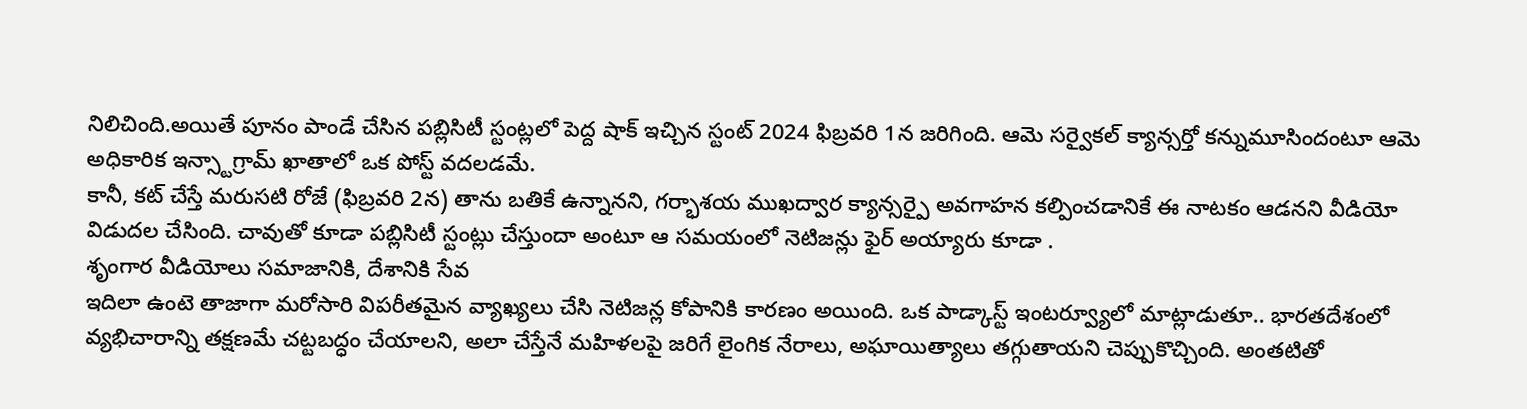నిలిచింది.అయితే పూనం పాండే చేసిన పబ్లిసిటీ స్టంట్లలో పెద్ద షాక్ ఇచ్చిన స్టంట్ 2024 ఫిబ్రవరి 1న జరిగింది. ఆమె సర్వైకల్ క్యాన్సర్తో కన్నుమూసిందంటూ ఆమె అధికారిక ఇన్స్టాగ్రామ్ ఖాతాలో ఒక పోస్ట్ వదలడమే.
కానీ, కట్ చేస్తే మరుసటి రోజే (ఫిబ్రవరి 2న) తాను బతికే ఉన్నానని, గర్భాశయ ముఖద్వార క్యాన్సర్పై అవగాహన కల్పించడానికే ఈ నాటకం ఆడనని వీడియో విడుదల చేసింది. చావుతో కూడా పబ్లిసిటీ స్టంట్లు చేస్తుందా అంటూ ఆ సమయంలో నెటిజన్లు ఫైర్ అయ్యారు కూడా .
శృంగార వీడియోలు సమాజానికి, దేశానికి సేవ
ఇదిలా ఉంటె తాజాగా మరోసారి విపరీతమైన వ్యాఖ్యలు చేసి నెటిజన్ల కోపానికి కారణం అయింది. ఒక పాడ్కాస్ట్ ఇంటర్వ్యూలో మాట్లాడుతూ.. భారతదేశంలో వ్యభిచారాన్ని తక్షణమే చట్టబద్ధం చేయాలని, అలా చేస్తేనే మహిళలపై జరిగే లైంగిక నేరాలు, అఘాయిత్యాలు తగ్గుతాయని చెప్పుకొచ్చింది. అంతటితో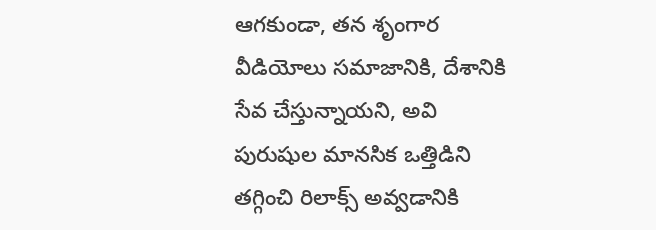ఆగకుండా, తన శృంగార వీడియోలు సమాజానికి, దేశానికి సేవ చేస్తున్నాయని, అవి పురుషుల మానసిక ఒత్తిడిని తగ్గించి రిలాక్స్ అవ్వడానికి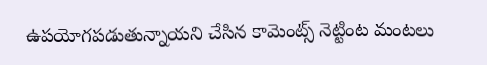ఉపయోగపడుతున్నాయని చేసిన కామెంట్స్ నెట్టింట మంటలు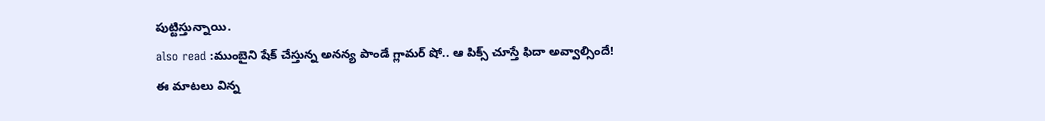పుట్టిస్తున్నాయి.
also read :ముంబైని షేక్ చేస్తున్న అనన్య పాండే గ్లామర్ షో.. ఆ పిక్స్ చూస్తే ఫిదా అవ్వాల్సిందే!
ఈ మాటలు విన్న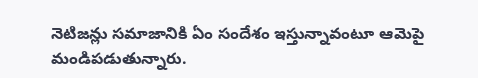నెటిజన్లు సమాజానికి ఏం సందేశం ఇస్తున్నావంటూ ఆమెపై మండిపడుతున్నారు.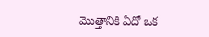మొత్తానికి ఏదో ఒక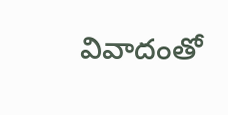వివాదంతో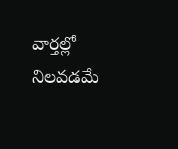వార్తల్లో నిలవడమే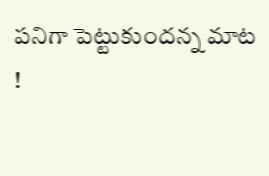పనిగా పెట్టుకుందన్న మాట !